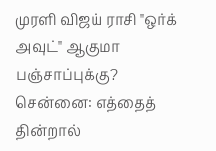முரளி விஜய் ராசி "ஒர்க் அவுட்" ஆகுமா பஞ்சாப்புக்கு?
சென்னை: எத்தைத் தின்றால்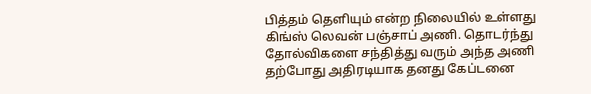பித்தம் தெளியும் என்ற நிலையில் உள்ளது கிங்ஸ் லெவன் பஞ்சாப் அணி. தொடர்ந்து தோல்விகளை சந்தித்து வரும் அந்த அணி தற்போது அதிரடியாக தனது கேப்டனை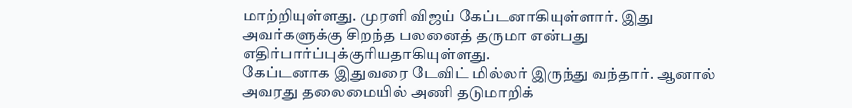மாற்றியுள்ளது. முரளி விஜய் கேப்டனாகியுள்ளார். இது அவர்களுக்கு சிறந்த பலனைத் தருமா என்பது எதிர்பார்ப்புக்குரியதாகியுள்ளது.
கேப்டனாக இதுவரை டேவிட் மில்லர் இருந்து வந்தார். ஆனால் அவரது தலைமையில் அணி தடுமாறிக்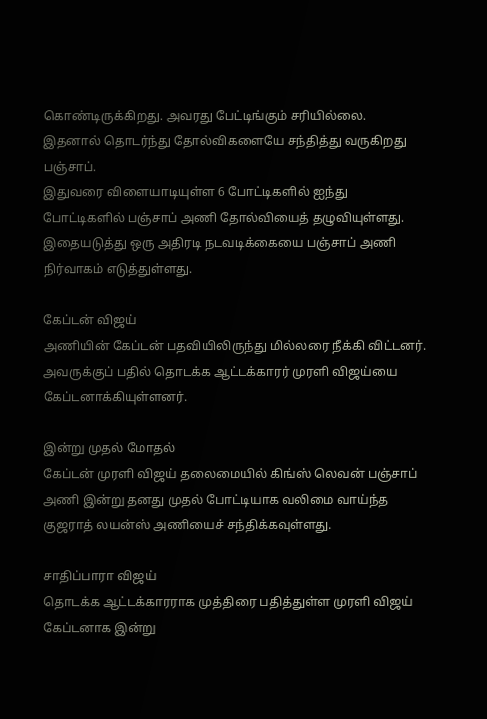கொண்டிருக்கிறது. அவரது பேட்டிங்கும் சரியில்லை. இதனால் தொடர்ந்து தோல்விகளையே சந்தித்து வருகிறது பஞ்சாப்.
இதுவரை விளையாடியுள்ள 6 போட்டிகளில் ஐந்து போட்டிகளில் பஞ்சாப் அணி தோல்வியைத் தழுவியுள்ளது. இதையடுத்து ஒரு அதிரடி நடவடிக்கையை பஞ்சாப் அணி நிர்வாகம் எடுத்துள்ளது.

கேப்டன் விஜய்
அணியின் கேப்டன் பதவியிலிருந்து மில்லரை நீக்கி விட்டனர். அவருக்குப் பதில் தொடக்க ஆட்டக்காரர் முரளி விஜய்யை கேப்டனாக்கியுள்ளனர்.

இன்று முதல் மோதல்
கேப்டன் முரளி விஜய் தலைமையில் கிங்ஸ் லெவன் பஞ்சாப் அணி இன்று தனது முதல் போட்டியாக வலிமை வாய்ந்த குஜராத் லயன்ஸ் அணியைச் சந்திக்கவுள்ளது.

சாதிப்பாரா விஜய்
தொடக்க ஆட்டக்காரராக முத்திரை பதித்துள்ள முரளி விஜய் கேப்டனாக இன்று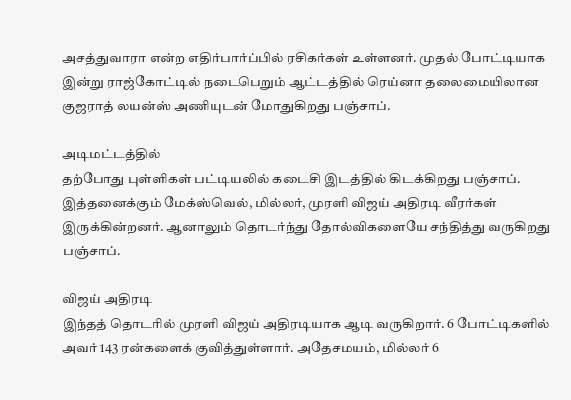அசத்துவாரா என்ற எதிர்பார்ப்பில் ரசிகர்கள் உள்ளனர். முதல் போட்டியாக இன்று ராஜ்கோட்டில் நடைபெறும் ஆட்டத்தில் ரெய்னா தலைமையிலான குஜராத் லயன்ஸ் அணியுடன் மோதுகிறது பஞ்சாப்.

அடிமட்டத்தில்
தற்போது புள்ளிகள் பட்டியலில் கடைசி இடத்தில் கிடக்கிறது பஞ்சாப். இத்தனைக்கும் மேக்ஸ்வெல், மில்லர், முரளி விஜய் அதிரடி வீரர்கள் இருக்கின்றனர். ஆனாலும் தொடர்ந்து தோல்விகளையே சந்தித்து வருகிறது பஞ்சாப்.

விஜய் அதிரடி
இந்தத் தொடரில் முரளி விஜய் அதிரடியாக ஆடி வருகிறார். 6 போட்டிகளில் அவர் 143 ரன்களைக் குவித்துள்ளார். அதேசமயம், மில்லர் 6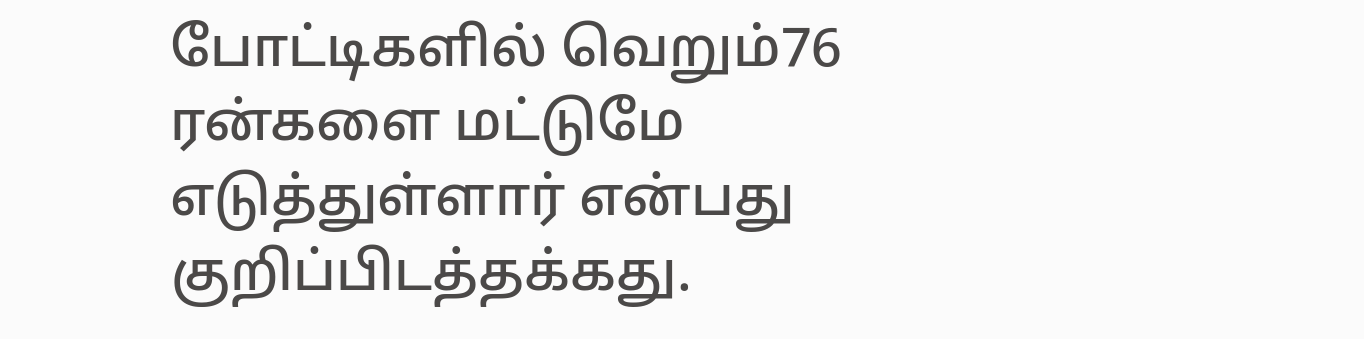போட்டிகளில் வெறும்76 ரன்களை மட்டுமே எடுத்துள்ளார் என்பது குறிப்பிடத்தக்கது.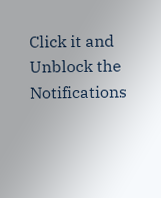Click it and Unblock the Notifications